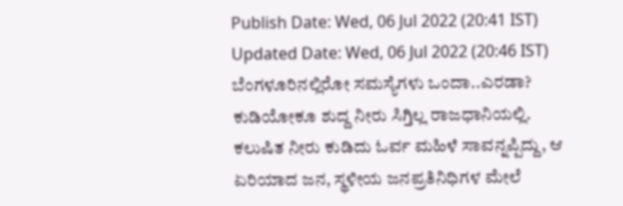Publish Date: Wed, 06 Jul 2022 (20:41 IST)
Updated Date: Wed, 06 Jul 2022 (20:46 IST)
ಬೆಂಗಳೂರಿನಲ್ಲಿರೋ ಸಮಸ್ಯೆಗಳು ಒಂದಾ..ಎರಡಾ? ಕುಡಿಯೋಕೂ ಶುದ್ದ ನೀರು ಸಿಗ್ತಿಲ್ಲ ರಾಜಧಾನಿಯಲ್ಲಿ. ಕಲುಷಿತ ನೀರು ಕುಡಿದು ಓರ್ವ ಮಹಿಳೆ ಸಾವನ್ನಪ್ಪಿದ್ದು, ಆ ಏರಿಯಾದ ಜನ, ಸ್ಥಳೀಯ ಜನಪ್ರತಿನಿಧಿಗಳ ಮೇಲೆ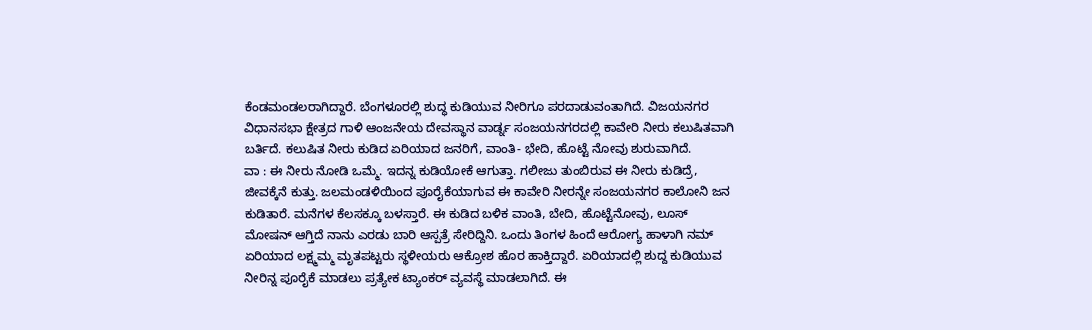ಕೆಂಡಮಂಡಲರಾಗಿದ್ದಾರೆ. ಬೆಂಗಳೂರಲ್ಲಿ ಶುದ್ಧ ಕುಡಿಯುವ ನೀರಿಗೂ ಪರದಾಡುವಂತಾಗಿದೆ. ವಿಜಯನಗರ ವಿಧಾನಸಭಾ ಕ್ಷೇತ್ರದ ಗಾಳಿ ಆಂಜನೇಯ ದೇವಸ್ಥಾನ ವಾರ್ಡ್ನ ಸಂಜಯನಗರದಲ್ಲಿ ಕಾವೇರಿ ನೀರು ಕಲುಷಿತವಾಗಿ ಬರ್ತಿದೆ. ಕಲುಷಿತ ನೀರು ಕುಡಿದ ಏರಿಯಾದ ಜನರಿಗೆ, ವಾಂತಿ- ಭೇದಿ, ಹೊಟ್ಟೆ ನೋವು ಶುರುವಾಗಿದೆ.
ವಾ : ಈ ನೀರು ನೋಡಿ ಒಮ್ಮೆ. ಇದನ್ನ ಕುಡಿಯೋಕೆ ಆಗುತ್ತಾ. ಗಲೀಜು ತುಂಬಿರುವ ಈ ನೀರು ಕುಡಿದ್ರೆ, ಜೀವಕ್ಕೆನೆ ಕುತ್ತು. ಜಲಮಂಡಳಿಯಿಂದ ಪೂರೈಕೆಯಾಗುವ ಈ ಕಾವೇರಿ ನೀರನ್ನೇ ಸಂಜಯನಗರ ಕಾಲೋನಿ ಜನ ಕುಡಿತಾರೆ. ಮನೆಗಳ ಕೆಲಸಕ್ಕೂ ಬಳಸ್ತಾರೆ. ಈ ಕುಡಿದ ಬಳಿಕ ವಾಂತಿ, ಬೇದಿ, ಹೊಟ್ಟೆನೋವು, ಲೂಸ್ ಮೋಷನ್ ಆಗ್ತಿದೆ ನಾನು ಎರಡು ಬಾರಿ ಆಸ್ಪತ್ರೆ ಸೇರಿದ್ದಿನಿ. ಒಂದು ತಿಂಗಳ ಹಿಂದೆ ಆರೋಗ್ಯ ಹಾಳಾಗಿ ನಮ್ ಏರಿಯಾದ ಲಕ್ಷ್ಮಮ್ಮ ಮೃತಪಟ್ಟರು ಸ್ಥಳೀಯರು ಆಕ್ರೋಶ ಹೊರ ಹಾಕ್ತಿದ್ದಾರೆ. ಏರಿಯಾದಲ್ಲಿ ಶುದ್ದ ಕುಡಿಯುವ ನೀರಿನ್ನ ಪೂರೈಕೆ ಮಾಡಲು ಪ್ರತ್ಯೇಕ ಟ್ಯಾಂಕರ್ ವ್ಯವಸ್ಥೆ ಮಾಡಲಾಗಿದೆ. ಈ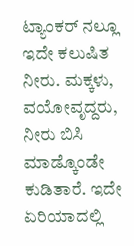ಟ್ಯಾಂಕರ್ ನಲ್ಲೂ ಇದೇ ಕಲುಷಿತ ನೀರು. ಮಕ್ಕಳು, ವಯೋವೃದ್ದರು, ನೀರು ಬಿಸಿ ಮಾಡ್ಕೊಂಡೇ ಕುಡಿತಾರೆ. ಇದೇ ಏರಿಯಾದಲ್ಲಿ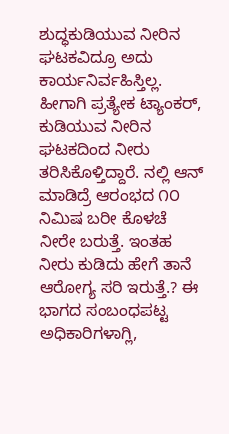ಶುದ್ಧಕುಡಿಯುವ ನೀರಿನ ಘಟಕವಿದ್ರೂ ಅದು ಕಾರ್ಯನಿರ್ವಹಿಸ್ತಿಲ್ಲ. ಹೀಗಾಗಿ ಪ್ರತ್ಯೇಕ ಟ್ಯಾಂಕರ್, ಕುಡಿಯುವ ನೀರಿನ ಘಟಕದಿಂದ ನೀರು ತರಿಸಿಕೊಳ್ತಿದ್ದಾರೆ. ನಲ್ಲಿ ಆನ್ ಮಾಡಿದ್ರೆ ಆರಂಭದ ೧೦ ನಿಮಿಷ ಬರೀ ಕೊಳಚೆ ನೀರೇ ಬರುತ್ತೆ. ಇಂತಹ ನೀರು ಕುಡಿದು ಹೇಗೆ ತಾನೆ ಆರೋಗ್ಯ ಸರಿ ಇರುತ್ತೆ.? ಈ ಭಾಗದ ಸಂಬಂಧಪಟ್ಟ ಅಧಿಕಾರಿಗಳಾಗ್ಲಿ,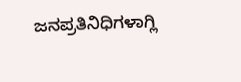ಜನಪ್ರತಿನಿಧಿಗಳಾಗ್ಲಿ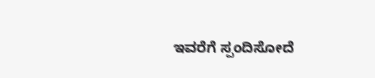ಇವರೆಗೆ ಸ್ಪಂದಿಸೋದೆ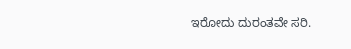ಇರೋದು ದುರಂತವೇ ಸರಿ.